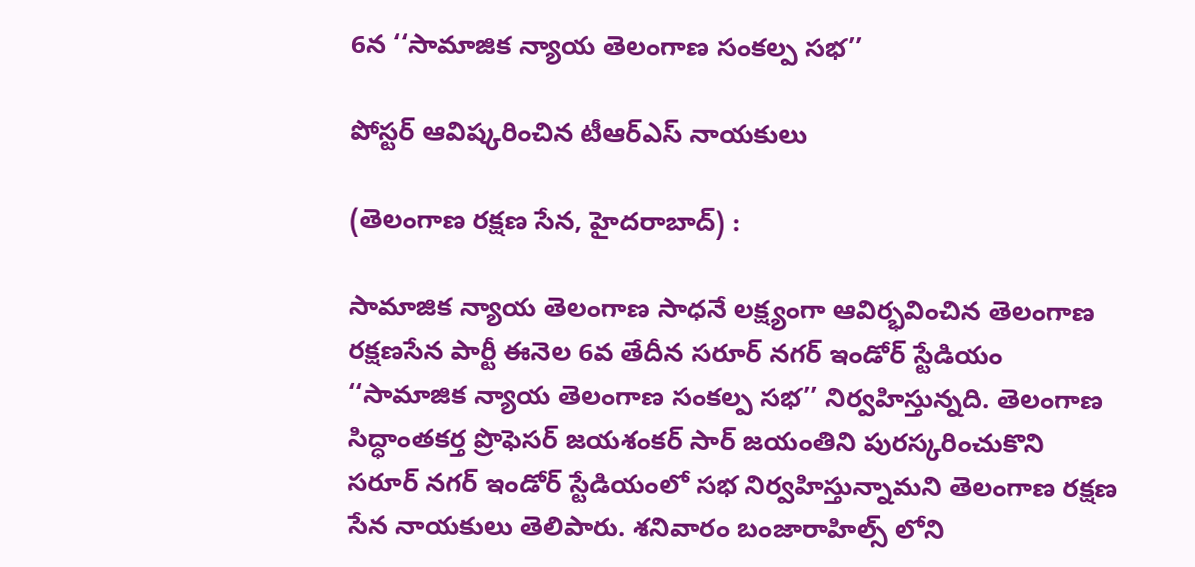6న ‘‘సామాజిక న్యాయ తెలంగాణ సంకల్ప సభ’’

పోస్టర్ ఆవిష్కరించిన టీఆర్ఎస్ నాయకులు

(తెలంగాణ రక్షణ సేన, హైదరాబాద్) :

సామాజిక న్యాయ తెలంగాణ సాధనే లక్ష్యంగా ఆవిర్భవించిన తెలంగాణ రక్షణసేన పార్టీ ఈనెల 6వ తేదీన సరూర్ నగర్ ఇండోర్ స్టేడియం ‘‘సామాజిక న్యాయ తెలంగాణ సంకల్ప సభ’’ నిర్వహిస్తున్నది. తెలంగాణ సిద్ధాంతకర్త ప్రొఫెసర్ జయశంకర్ సార్ జయంతిని పురస్కరించుకొని సరూర్ నగర్ ఇండోర్ స్టేడియంలో సభ నిర్వహిస్తున్నామని తెలంగాణ రక్షణ సేన నాయకులు తెలిపారు. శనివారం బంజారాహిల్స్ లోని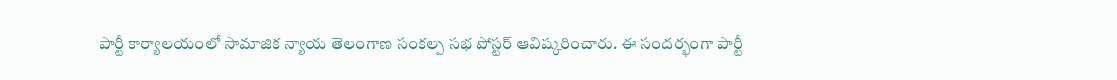పార్టీ కార్యాలయంలో సామాజిక న్యాయ తెలంగాణ సంకల్ప సభ పోస్టర్ ఆవిష్కరించారు. ఈ సందర్భంగా పార్టీ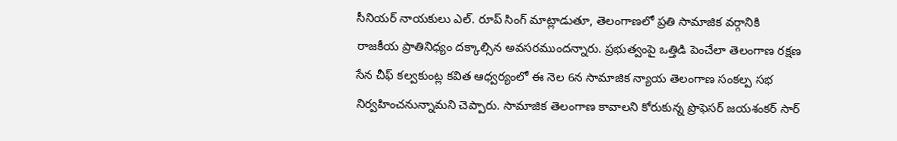సీనియర్ నాయకులు ఎల్. రూప్ సింగ్ మాట్లాడుతూ, తెలంగాణలో ప్రతి సామాజిక వర్గానికి రాజకీయ ప్రాతినిధ్యం దక్కాల్సిన అవసరముందన్నారు. ప్రభుత్వంపై ఒత్తిడి పెంచేలా తెలంగాణ రక్షణ సేన చీఫ్ కల్వకుంట్ల కవిత ఆధ్వర్యంలో ఈ నెల 6న సామాజిక న్యాయ తెలంగాణ సంకల్ప సభ నిర్వహించనున్నామని చెప్పారు. సామాజిక తెలంగాణ కావాలని కోరుకున్న ప్రొఫెసర్ జయశంకర్ సార్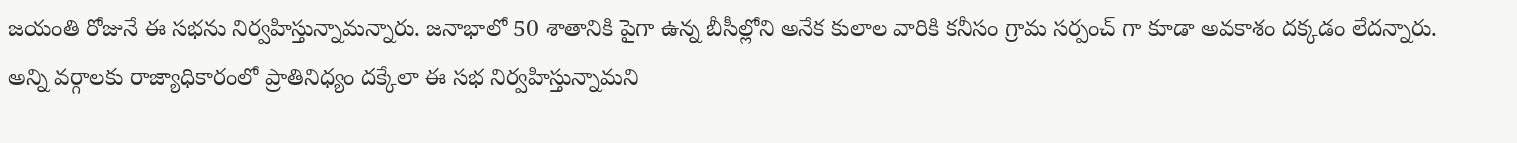జయంతి రోజునే ఈ సభను నిర్వహిస్తున్నామన్నారు. జనాభాలో 50 శాతానికి పైగా ఉన్న బీసీల్లోని అనేక కులాల వారికి కనీసం గ్రామ సర్పంచ్ గా కూడా అవకాశం దక్కడం లేదన్నారు. అన్ని వర్గాలకు రాజ్యాధికారంలో ప్రాతినిధ్యం దక్కేలా ఈ సభ నిర్వహిస్తున్నామని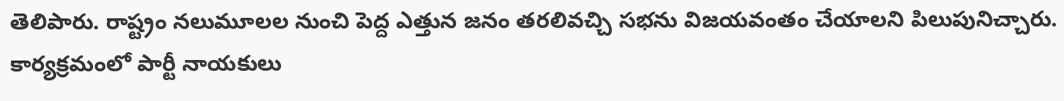తెలిపారు. రాష్ట్రం నలుమూలల నుంచి పెద్ద ఎత్తున జనం తరలివచ్చి సభను విజయవంతం చేయాలని పిలుపునిచ్చారు. కార్యక్రమంలో పార్టీ నాయకులు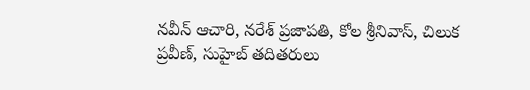నవీన్ ఆచారి, నరేశ్ ప్రజాపతి, కోల శ్రీనివాస్, చిలుక ప్రవీణ్, సుహైబ్ తదితరులు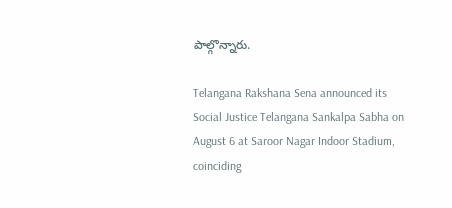పాల్గొన్నారు.

Telangana Rakshana Sena announced its Social Justice Telangana Sankalpa Sabha on August 6 at Saroor Nagar Indoor Stadium, coinciding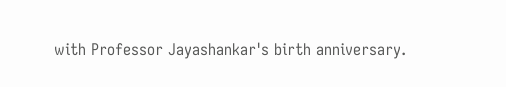with Professor Jayashankar's birth anniversary.